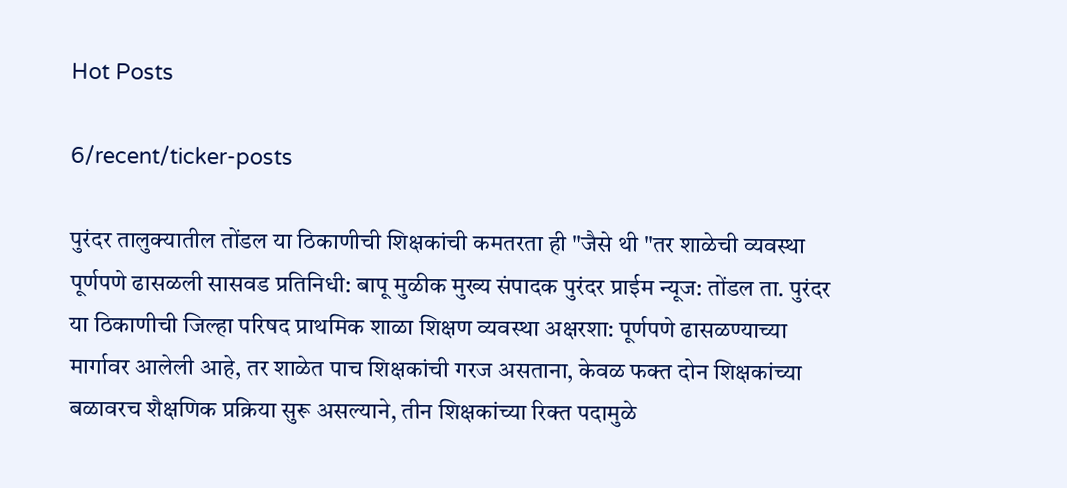Hot Posts

6/recent/ticker-posts

पुरंदर तालुक्यातील तोंडल या ठिकाणीची शिक्षकांची कमतरता ही "जैसे थी "तर शाळेची व्यवस्था पूर्णपणे ढासळली सासवड प्रतिनिधी: बापू मुळीक मुख्य संपादक पुरंदर प्राईम न्यूज: तोंडल ता. पुरंदर या ठिकाणीची जिल्हा परिषद प्राथमिक शाळा शिक्षण व्यवस्था अक्षरशा: पूर्णपणे ढासळण्याच्या मार्गावर आलेली आहे, तर शाळेत पाच शिक्षकांची गरज असताना, केवळ फक्त दोन शिक्षकांच्या बळावरच शैक्षणिक प्रक्रिया सुरू असल्याने, तीन शिक्षकांच्या रिक्त पदामुळे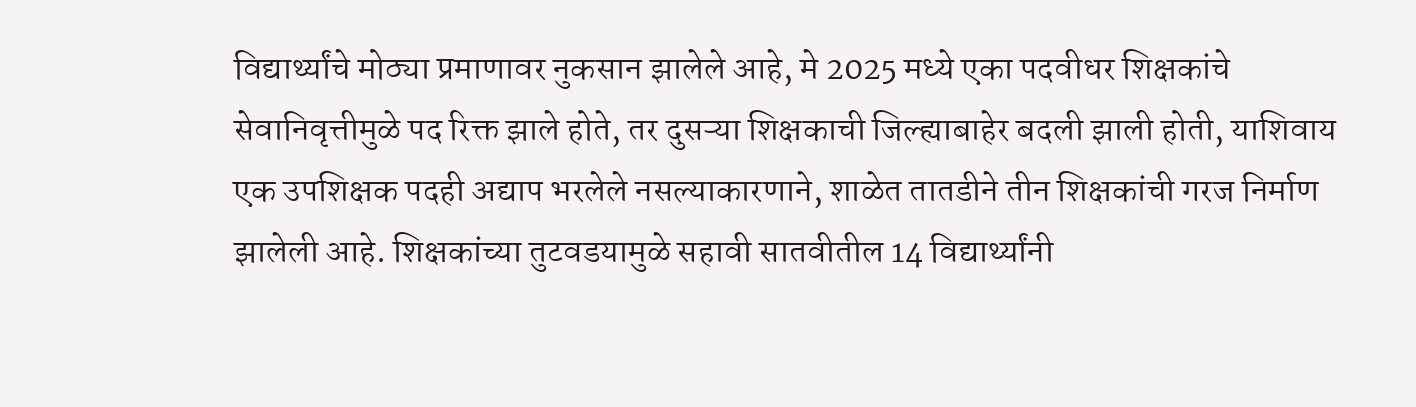विद्यार्थ्यांचे मोठ्या प्रमाणावर नुकसान झालेले आहे, मे 2025 मध्ये एका पदवीधर शिक्षकांचे सेवानिवृत्तीमुळे पद रिक्त झाले होते, तर दुसऱ्या शिक्षकाची जिल्ह्याबाहेर बदली झाली होती, याशिवाय एक उपशिक्षक पदही अद्याप भरलेले नसल्याकारणाने, शाळेत तातडीने तीन शिक्षकांची गरज निर्माण झालेली आहे. शिक्षकांच्या तुटवडयामुळे सहावी सातवीतील 14 विद्यार्थ्यांनी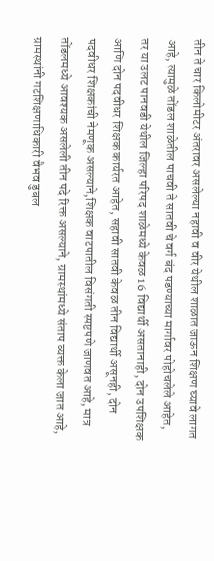तीन ते चार किलोमीटर अंतरावर असलेल्या नहावी व वीर येथील शाळात जाऊन शिक्षण घ्यावे लागत आहे, त्यामुळे तोंडल शाळेतील पाचवी ते सातवी चे वर्ग बंद पडण्याच्या मार्गावर पोहोचलेले आहेत, तर या उलट पानवडी येथील जिल्हा परिषद शाळेमध्ये केवळ 16 विद्यार्थी असतानाही, दोन उपशिक्षक आणि दोन पदवीधर शिक्षक कार्यरत आहेत, सहावी सातवी केवळ तीन विद्यार्थी असूनही, दोन पदवीधर शिक्षकांची नेमणूक असल्याने,शिक्षक वाटपातील विसंगती स्पष्टपणे जाणवत आहे, मात्र तोंडलमध्ये आवश्यक असलेली तीन पदे रिक्त असल्याने, ग्रामस्थांमध्ये संताप व्यक्त केला जात आहे, ग्रामस्थांनी गटशिक्षणाधिकारी वैभव डुबल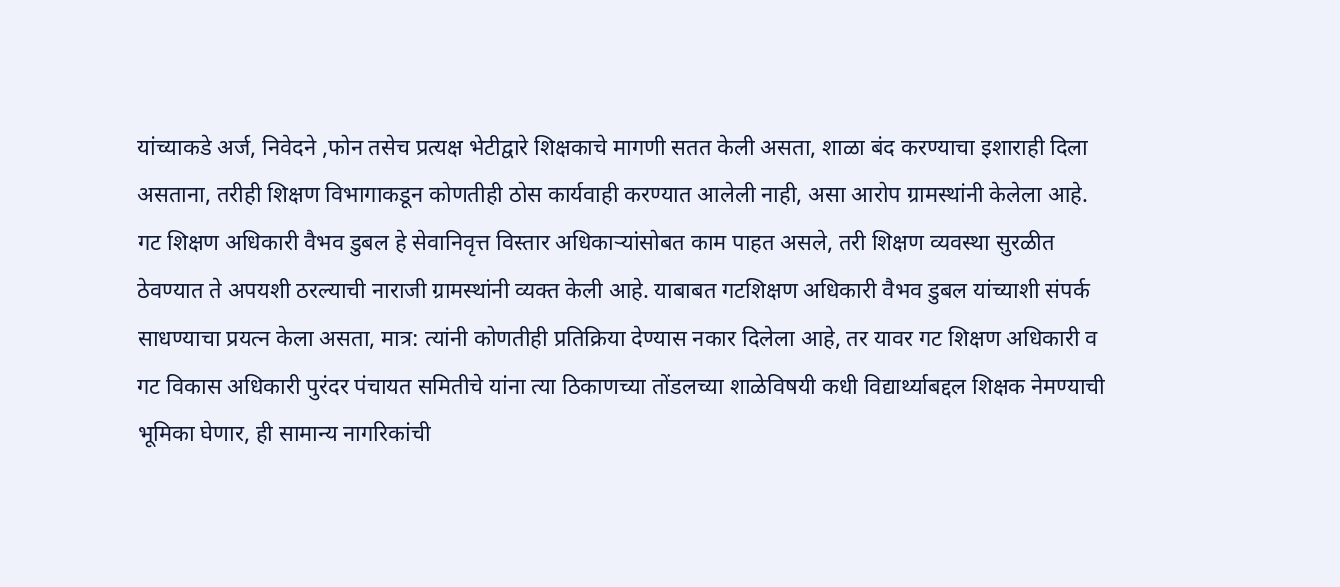यांच्याकडे अर्ज, निवेदने ,फोन तसेच प्रत्यक्ष भेटीद्वारे शिक्षकाचे मागणी सतत केली असता, शाळा बंद करण्याचा इशाराही दिला असताना, तरीही शिक्षण विभागाकडून कोणतीही ठोस कार्यवाही करण्यात आलेली नाही, असा आरोप ग्रामस्थांनी केलेला आहे. गट शिक्षण अधिकारी वैभव डुबल हे सेवानिवृत्त विस्तार अधिकाऱ्यांसोबत काम पाहत असले, तरी शिक्षण व्यवस्था सुरळीत ठेवण्यात ते अपयशी ठरल्याची नाराजी ग्रामस्थांनी व्यक्त केली आहे. याबाबत गटशिक्षण अधिकारी वैभव डुबल यांच्याशी संपर्क साधण्याचा प्रयत्न केला असता, मात्र: त्यांनी कोणतीही प्रतिक्रिया देण्यास नकार दिलेला आहे, तर यावर गट शिक्षण अधिकारी व गट विकास अधिकारी पुरंदर पंचायत समितीचे यांना त्या ठिकाणच्या तोंडलच्या शाळेविषयी कधी विद्यार्थ्याबद्दल शिक्षक नेमण्याची भूमिका घेणार, ही सामान्य नागरिकांची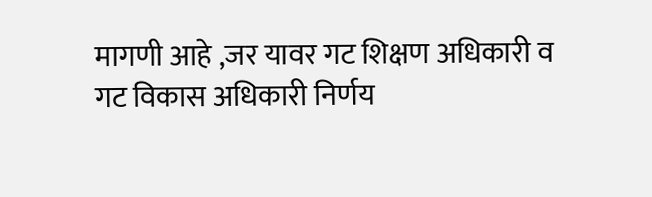मागणी आहे ,जर यावर गट शिक्षण अधिकारी व गट विकास अधिकारी निर्णय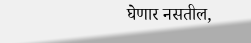घेणार नसतील,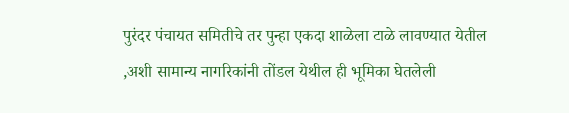पुरंदर पंचायत समितीचे तर पुन्हा एकदा शाळेला टाळे लावण्यात येतील ,अशी सामान्य नागरिकांनी तोंडल येथील ही भूमिका घेतलेली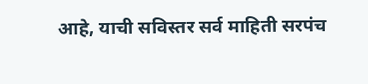आहे, याची सविस्तर सर्व माहिती सरपंच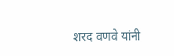शरद वणवे यांनी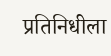प्रतिनिधीला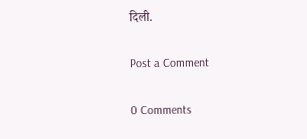दिली.

Post a Comment

0 Comments